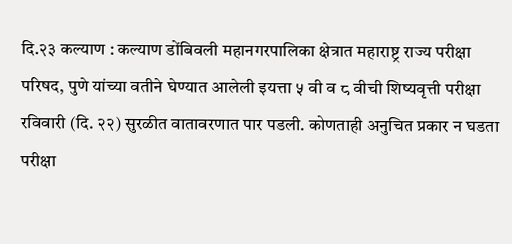दि.२३ कल्याण : कल्याण डोंबिवली महानगरपालिका क्षेत्रात महाराष्ट्र राज्य परीक्षा परिषद, पुणे यांच्या वतीने घेण्यात आलेली इयत्ता ५ वी व ८ वीची शिष्यवृत्ती परीक्षा रविवारी (दि. २२) सुरळीत वातावरणात पार पडली. कोणताही अनुचित प्रकार न घडता परीक्षा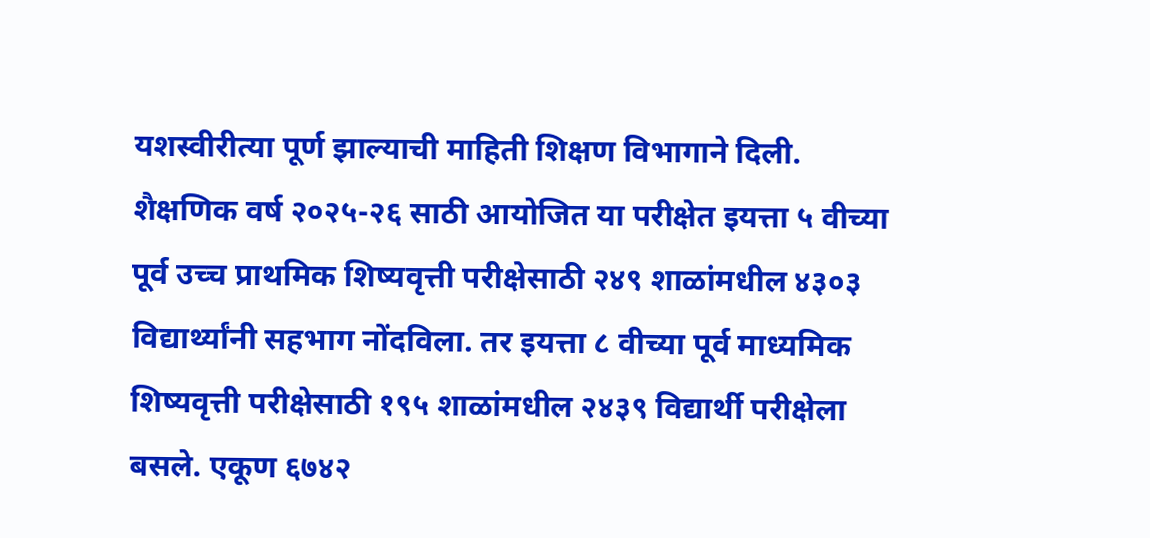यशस्वीरीत्या पूर्ण झाल्याची माहिती शिक्षण विभागाने दिली.
शैक्षणिक वर्ष २०२५-२६ साठी आयोजित या परीक्षेत इयत्ता ५ वीच्या पूर्व उच्च प्राथमिक शिष्यवृत्ती परीक्षेसाठी २४९ शाळांमधील ४३०३ विद्यार्थ्यांनी सहभाग नोंदविला. तर इयत्ता ८ वीच्या पूर्व माध्यमिक शिष्यवृत्ती परीक्षेसाठी १९५ शाळांमधील २४३९ विद्यार्थी परीक्षेला बसले. एकूण ६७४२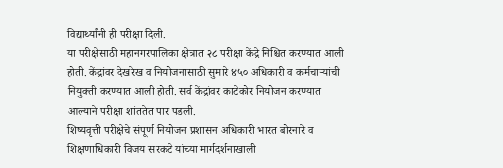विद्यार्थ्यांनी ही परीक्षा दिली.
या परीक्षेसाठी महानगरपालिका क्षेत्रात २८ परीक्षा केंद्रे निश्चित करण्यात आली होती. केंद्रांवर देखरेख व नियोजनासाठी सुमारे ४५० अधिकारी व कर्मचाऱ्यांची नियुक्ती करण्यात आली होती. सर्व केंद्रांवर काटेकोर नियोजन करण्यात आल्याने परीक्षा शांततेत पार पडली.
शिष्यवृत्ती परीक्षेचे संपूर्ण नियोजन प्रशासन अधिकारी भारत बोरनारे व शिक्षणाधिकारी विजय सरकटे यांच्या मार्गदर्शनाखाली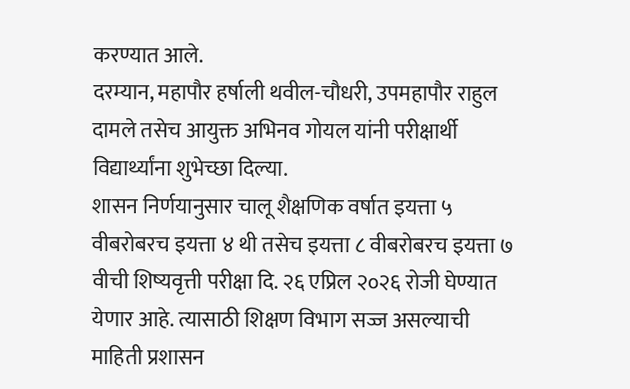करण्यात आले.
दरम्यान, महापौर हर्षाली थवील-चौधरी, उपमहापौर राहुल दामले तसेच आयुक्त अभिनव गोयल यांनी परीक्षार्थी विद्यार्थ्यांना शुभेच्छा दिल्या.
शासन निर्णयानुसार चालू शैक्षणिक वर्षात इयत्ता ५ वीबरोबरच इयत्ता ४ थी तसेच इयत्ता ८ वीबरोबरच इयत्ता ७ वीची शिष्यवृत्ती परीक्षा दि. २६ एप्रिल २०२६ रोजी घेण्यात येणार आहे. त्यासाठी शिक्षण विभाग सज्ज असल्याची माहिती प्रशासन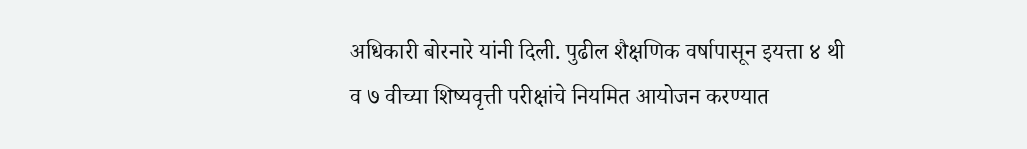अधिकारी बोरनारे यांनी दिली. पुढील शैक्षणिक वर्षापासून इयत्ता ४ थी व ७ वीच्या शिष्यवृत्ती परीक्षांचे नियमित आयोजन करण्यात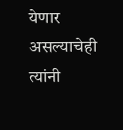येणार असल्याचेही त्यांनी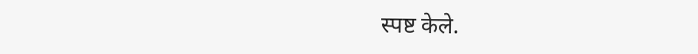स्पष्ट केले.